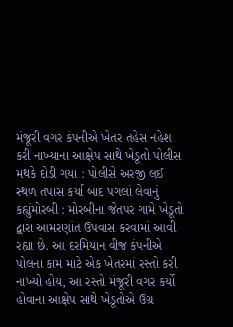મંજૂરી વગર કંપનીએ ખેતર તહેસ નહેશ કરી નાખ્યાના આક્ષેપ સાથે ખેડૂતો પોલીસ મથકે દોડી ગયા : પોલીસે અરજી લઈ સ્થળ તપાસ કર્યા બાદ પગલાં લેવાનું કહ્યુંમોરબી : મોરબીના જેતપર ગામે ખેડૂતો દ્વારા આમરણાંત ઉપવાસ કરવામાં આવી રહ્યા છે. આ દરમિયાન વીજ કંપનીએ પોલના કામ માટે એક ખેતરમાં રસ્તો કરી નાખ્યો હોય, આ રસ્તો મંજૂરી વગર કર્યો હોવાના આક્ષેપ સાથે ખેડૂતોએ ઉગ્ર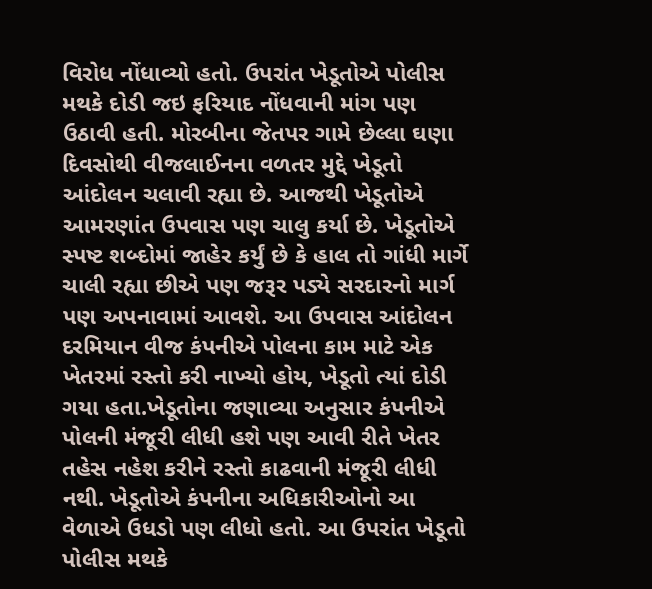વિરોધ નોંધાવ્યો હતો. ઉપરાંત ખેડૂતોએ પોલીસ મથકે દોડી જઇ ફરિયાદ નોંધવાની માંગ પણ ઉઠાવી હતી. મોરબીના જેતપર ગામે છેલ્લા ઘણા દિવસોથી વીજલાઈનના વળતર મુદ્દે ખેડૂતો આંદોલન ચલાવી રહ્યા છે. આજથી ખેડૂતોએ આમરણાંત ઉપવાસ પણ ચાલુ કર્યા છે. ખેડૂતોએ સ્પષ્ટ શબ્દોમાં જાહેર કર્યું છે કે હાલ તો ગાંધી માર્ગે ચાલી રહ્યા છીએ પણ જરૂર પડ્યે સરદારનો માર્ગ પણ અપનાવામાં આવશે. આ ઉપવાસ આંદોલન દરમિયાન વીજ કંપનીએ પોલના કામ માટે એક ખેતરમાં રસ્તો કરી નાખ્યો હોય, ખેડૂતો ત્યાં દોડી ગયા હતા.ખેડૂતોના જણાવ્યા અનુસાર કંપનીએ પોલની મંજૂરી લીધી હશે પણ આવી રીતે ખેતર તહેસ નહેશ કરીને રસ્તો કાઢવાની મંજૂરી લીધી નથી. ખેડૂતોએ કંપનીના અધિકારીઓનો આ વેળાએ ઉધડો પણ લીધો હતો. આ ઉપરાંત ખેડૂતો પોલીસ મથકે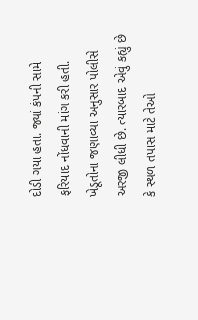દોડી ગયા હતા. જ્યાં કંપની સામે ફરિયાદ નોંધવાની માંગ કરી હતી. ખેડૂતોના જણાવ્યા અનુસાર પોલીસે અરજી લીધી છે. ત્યારબાદ એવું કહ્યું છે કે સ્થળ તપાસ માટે તેઓ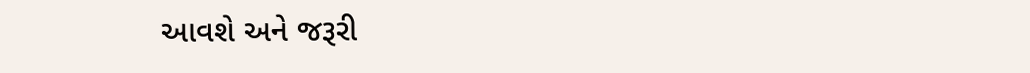આવશે અને જરૂરી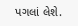પગલાં લેશે.